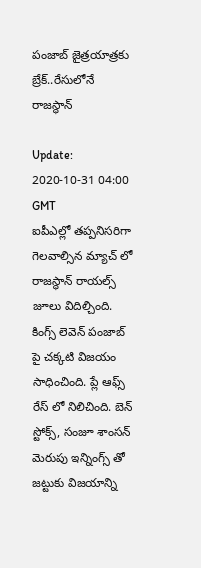పంజాబ్ జైత్రయాత్రకు బ్రేక్..రేసులోనే రాజస్థాన్

Update: 2020-10-31 04:00 GMT
ఐపీఎల్లో తప్పనిసరిగా గెలవాల్సిన మ్యాచ్ లో  రాజస్థాన్ రాయల్స్  జూలు విదిల్చింది. కింగ్స్ లెవెన్ పంజాబ్ పై చక్కటి విజయం సాధించింది. ప్లే ఆఫ్స్ రేస్ లో నిలిచింది. బెన్ స్టోక్స్, సంజూ శాంసన్ మెరుపు ఇన్నింగ్స్ తో జట్టుకు విజయాన్ని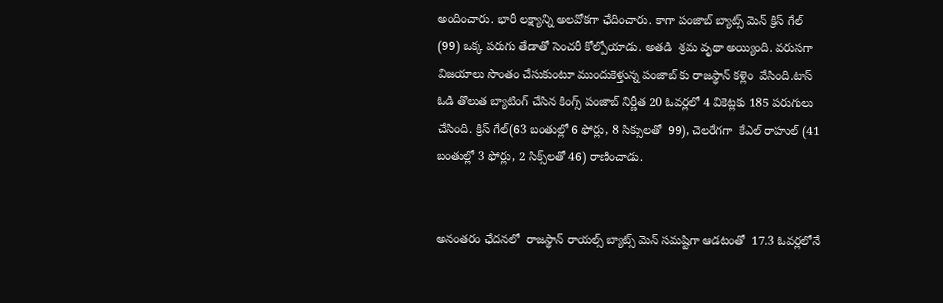అందించారు. భారీ లక్ష్యాన్ని అలవోకగా ఛేదించారు. కాగా పంజాబ్ బ్యాట్స్ మెన్ క్రిస్ గేల్ (99) ఒక్క పరుగు తేడాతో సెంచరీ కోల్పోయాడు. అతడి  శ్రమ వృథా అయ్యింది. వరుసగా విజయాలు సొంతం చేసుకుంటూ ముందుకెళ్తున్న పంజాబ్ కు రాజస్థాన్ కళ్లెం  వేసింది.టాస్ ఓడి తొలుత బ్యాటింగ్ చేసిన కింగ్స్ పంజాబ్ నిర్ణీత 20 ఓవర్లలో 4 వికెట్లకు 185 పరుగులు చేసింది. క్రిస్ గేల్(63 బంతుల్లో 6 ఫోర్లు, 8 సిక్సులతో  99), చెలరేగగా  కేఎల్ రాహుల్ (41 బంతుల్లో 3 ఫోర్లు, 2 సిక్స్‌లతో 46) రాణించాడు.


అనంతరం ఛేదనలో  రాజస్థాన్ రాయల్స్ బ్యాట్స్ మెన్ సమష్టిగా ఆడటంతో  17.3 ఓవర్లలోనే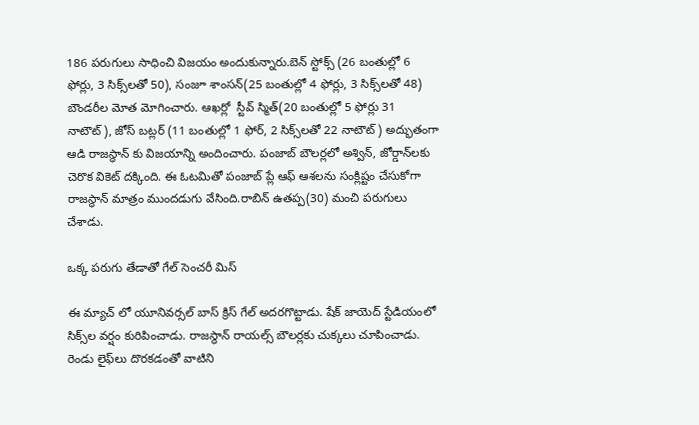186 పరుగులు సాధించి విజయం అందుకున్నారు.బెన్ స్టోక్స్ (26 బంతుల్లో 6 ఫోర్లు, 3 సిక్స్‌లతో 50), సంజూ శాంసన్(25 బంతుల్లో 4 ఫోర్లు, 3 సిక్స్‌లతో 48) బౌండరీల మోత మోగించారు. ఆఖర్లో  స్టీవ్ స్మిత్(20 బంతుల్లో 5 ఫోర్లు 31 నాటౌట్), జోస్ బట్లర్ (11 బంతుల్లో 1 ఫోర్, 2 సిక్స్‌లతో 22 నాటౌట్) అద్భుతంగా ఆడి రాజస్థాన్ కు విజయాన్ని అందించారు. పంజాబ్ బౌలర్లలో అశ్విన్, జోర్డాన్‌లకు చెరొక వికెట్ దక్కింది. ఈ ఓటమితో పంజాబ్ ప్లే ఆఫ్ ఆశలను సంక్లిష్టం చేసుకోగా రాజస్థాన్ మాత్రం ముందడుగు వేసింది.రాబిన్ ఉతప్ప(30) మంచి పరుగులు చేశాడు.

ఒక్క పరుగు తేడాతో గేల్ సెంచరీ మిస్

ఈ మ్యాచ్ లో యూనివర్సల్ బాస్ క్రిస్ గేల్ అదరగొట్టాడు. షేక్ జాయెద్ స్టేడియంలో సిక్స్‌ల వర్షం కురిపించాడు. రాజస్థాన్ రాయల్స్ బౌలర్లకు చుక్కలు చూపించాడు. రెండు లైఫ్‌లు దొరకడంతో వాటిని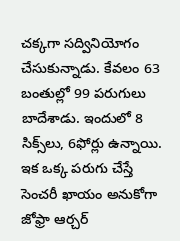చక్కగా సద్వినియోగం చేసుకున్నాడు. కేవలం 63 బంతుల్లో 99 పరుగులు బాదేశాడు. ఇందులో 8 సిక్స్‌లు, 6ఫోర్లు ఉన్నాయి. ఇక ఒక్క పరుగు చేస్తే సెంచరీ ఖాయం అనుకోగా జోఫ్రా ఆర్చర్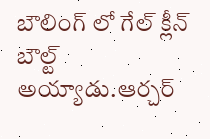బౌలింగ్ లో గేల్ క్లీన్ బౌల్ట్ అయ్యాడు.ఆర్చర్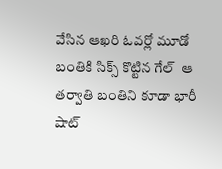వేసిన ఆఖరి ఓవర్లో మూడో బంతికి సిక్స్ కొట్టిన గేల్  ఆ తర్వాతి బంతిని కూడా భారీ షాట్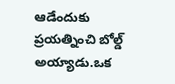ఆడేందుకు ప్రయత్నించి బోల్డ్ అయ్యాడు.ఒక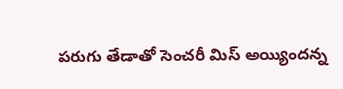పరుగు తేడాతో సెంచరీ మిస్ అయ్యిందన్న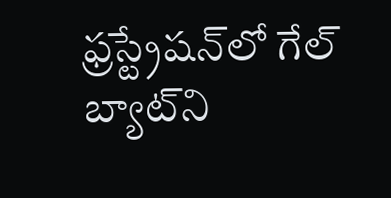ఫ్రస్ట్రేషన్‌లో గేల్  బ్యాట్‌ని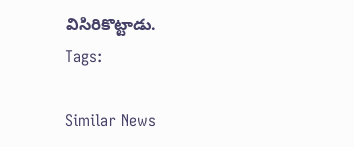విసిరికొట్టాడు.
Tags:

Similar News